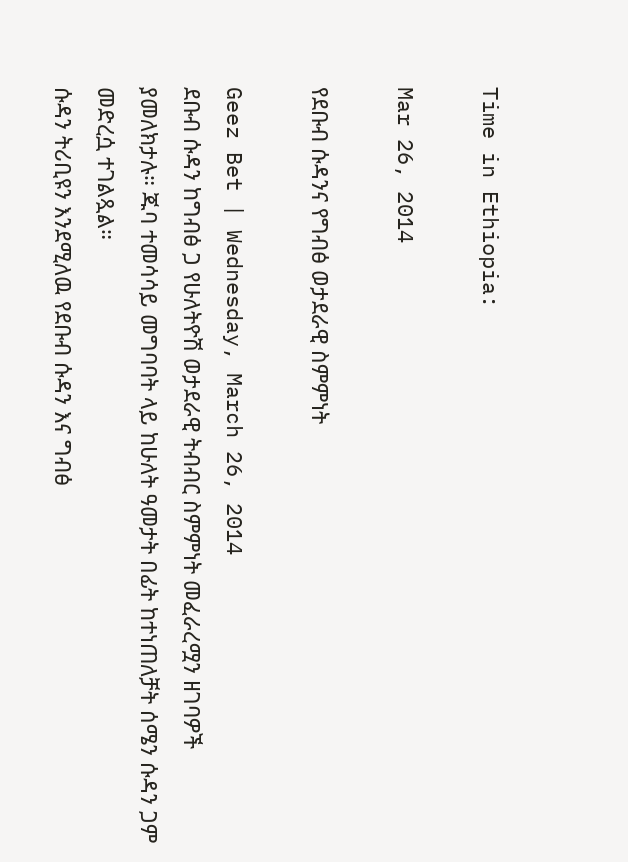Time in Ethiopia:

Mar 26, 2014

የደቡብ ሱዳንና የግብፅ ወታደራዊ ስምምነት

Geez Bet | Wednesday, March 26, 2014
ደቡብ ሱዳን ከግብፅ ጋ የሁለትዮሽ ወታደራዊ ትብብር ስምምነት መፈራረሟን ዘገባዎች ያመለክታሉ። ጁባ ተመሳሳይ መግባባት ላይ ከሁለት ዓመታት በፊት ከተነጠለቻት ሰሜን ሱዳን ጋም መድረሷ ተገልጿል።
ሱዳን ትሪቢዩን እንደሚለዉ የደቡብ ሱዳን እና ግብፅ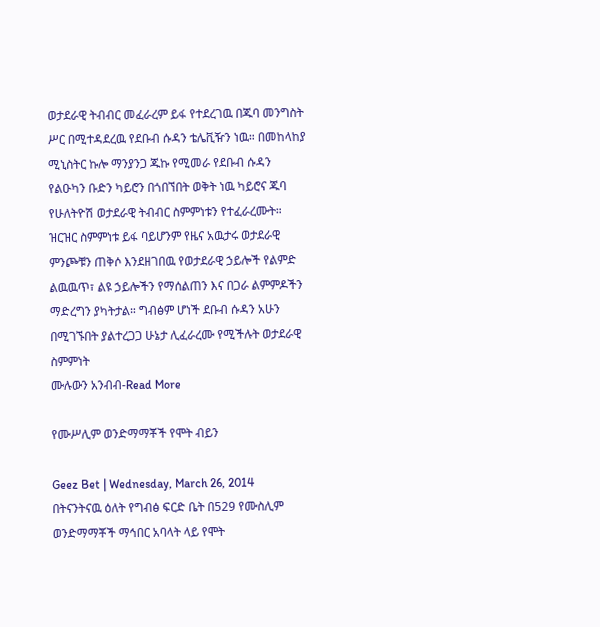ወታደራዊ ትብብር መፈራረም ይፋ የተደረገዉ በጁባ መንግስት ሥር በሚተዳደረዉ የደቡብ ሱዳን ቴሌቪዥን ነዉ። በመከላከያ ሚኒስትር ኩሎ ማንያንጋ ጁኩ የሚመራ የደቡብ ሱዳን የልዑካን ቡድን ካይሮን በጎበኘበት ወቅት ነዉ ካይሮና ጁባ የሁለትዮሽ ወታደራዊ ትብብር ስምምነቱን የተፈራረሙት። ዝርዝር ስምምነቱ ይፋ ባይሆንም የዜና አዉታሩ ወታደራዊ ምንጮቹን ጠቅሶ እንደዘገበዉ የወታደራዊ ኃይሎች የልምድ ልዉዉጥ፣ ልዩ ኃይሎችን የማሰልጠን እና በጋራ ልምምዶችን ማድረግን ያካትታል። ግብፅም ሆነች ደቡብ ሱዳን አሁን በሚገኙበት ያልተረጋጋ ሁኔታ ሊፈራረሙ የሚችሉት ወታደራዊ ስምምነት
ሙሉውን አንብብ-Read More

የሙሥሊም ወንድማማቾች የሞት ብይን

Geez Bet | Wednesday, March 26, 2014
በትናንትናዉ ዕለት የግብፅ ፍርድ ቤት በ529 የሙስሊም ወንድማማቾች ማኅበር አባላት ላይ የሞት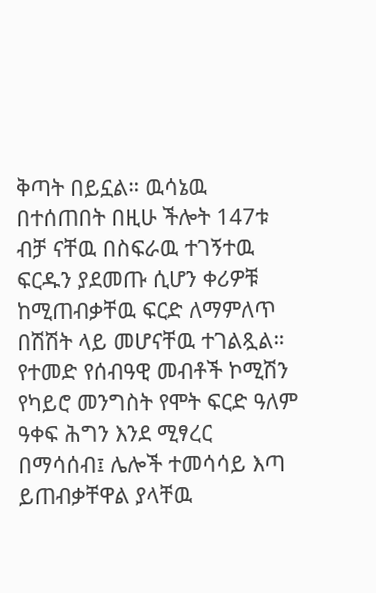ቅጣት በይኗል። ዉሳኔዉ በተሰጠበት በዚሁ ችሎት 147ቱ ብቻ ናቸዉ በስፍራዉ ተገኝተዉ ፍርዱን ያደመጡ ሲሆን ቀሪዎቹ ከሚጠብቃቸዉ ፍርድ ለማምለጥ በሽሽት ላይ መሆናቸዉ ተገልጿል።
የተመድ የሰብዓዊ መብቶች ኮሚሽን የካይሮ መንግስት የሞት ፍርድ ዓለም ዓቀፍ ሕግን እንደ ሚፃረር በማሳሰብ፤ ሌሎች ተመሳሳይ እጣ ይጠብቃቸዋል ያላቸዉ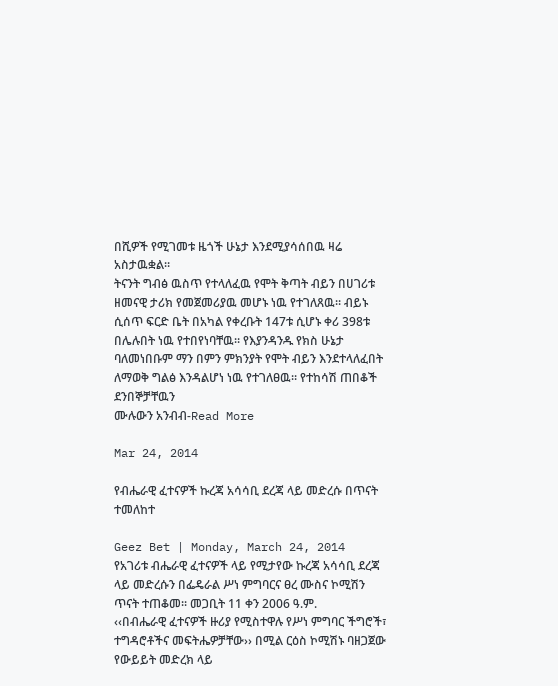በሺዎች የሚገመቱ ዜጎች ሁኔታ እንደሚያሳሰበዉ ዛሬ አስታዉቋል።
ትናንት ግብፅ ዉስጥ የተላለፈዉ የሞት ቅጣት ብይን በሀገሪቱ ዘመናዊ ታሪክ የመጀመሪያዉ መሆኑ ነዉ የተገለጸዉ። ብይኑ ሲሰጥ ፍርድ ቤት በአካል የቀረቡት 147ቱ ሲሆኑ ቀሪ 398ቱ በሌሉበት ነዉ የተበየነባቸዉ። የእያንዳንዱ የክስ ሁኔታ ባለመነበቡም ማን በምን ምክንያት የሞት ብይን እንደተላለፈበት ለማወቅ ግልፅ እንዳልሆነ ነዉ የተገለፀዉ። የተከሳሽ ጠበቆች ደንበኞቻቸዉን
ሙሉውን አንብብ-Read More

Mar 24, 2014

የብሔራዊ ፈተናዎች ኩረጃ አሳሳቢ ደረጃ ላይ መድረሱ በጥናት ተመለከተ

Geez Bet | Monday, March 24, 2014
የአገሪቱ ብሔራዊ ፈተናዎች ላይ የሚታየው ኩረጃ አሳሳቢ ደረጃ ላይ መድረሱን በፌዴራል ሥነ ምግባርና ፀረ ሙስና ኮሚሽን ጥናት ተጠቆመ፡፡ መጋቢት 11 ቀን 2006 ዓ.ም.
‹‹በብሔራዊ ፈተናዎች ዙሪያ የሚስተዋሉ የሥነ ምግባር ችግሮች፣ ተግዳሮቶችና መፍትሔዎቻቸው›› በሚል ርዕስ ኮሚሽኑ ባዘጋጀው የውይይት መድረክ ላይ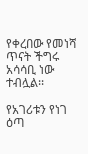የቀረበው የመነሻ ጥናት ችግሩ አሳሳቢ ነው ተብሏል፡፡

የአገሪቱን የነገ ዕጣ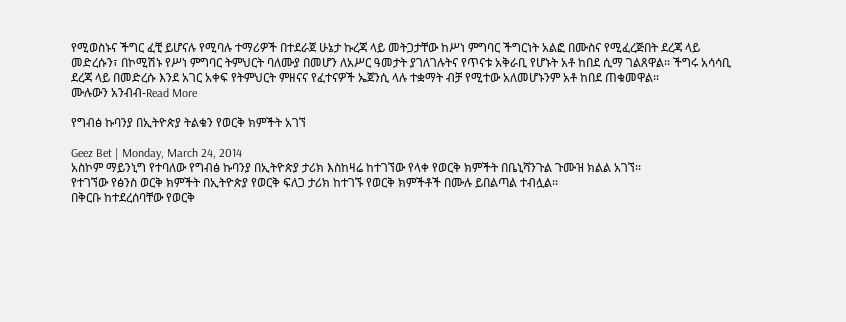የሚወስኑና ችግር ፈቺ ይሆናሉ የሚባሉ ተማሪዎች በተደራጀ ሁኔታ ኩረጃ ላይ መትጋታቸው ከሥነ ምግባር ችግርነት አልፎ በሙስና የሚፈረጅበት ደረጃ ላይ መድረሱን፣ በኮሚሽኑ የሥነ ምግባር ትምህርት ባለሙያ በመሆን ለአሥር ዓመታት ያገለገሉትና የጥናቱ አቅራቢ የሆኑት አቶ ከበደ ሲማ ገልጸዋል፡፡ ችግሩ አሳሳቢ ደረጃ ላይ በመድረሱ እንደ አገር አቀፍ የትምህርት ምዘናና የፈተናዎች ኤጀንሲ ላሉ ተቋማት ብቻ የሚተው አለመሆኑንም አቶ ከበደ ጠቁመዋል፡፡
ሙሉውን አንብብ-Read More

የግብፅ ኩባንያ በኢትዮጵያ ትልቁን የወርቅ ክምችት አገኘ

Geez Bet | Monday, March 24, 2014
አስኮም ማይንኒግ የተባለው የግብፅ ኩባንያ በኢትዮጵያ ታሪክ እስከዛሬ ከተገኘው የላቀ የወርቅ ክምችት በቤኒሻንጉል ጉሙዝ ክልል አገኘ፡፡
የተገኘው የፅንስ ወርቅ ክምችት በኢትዮጵያ የወርቅ ፍለጋ ታሪክ ከተገኙ የወርቅ ክምችቶች በሙሉ ይበልጣል ተብሏል፡፡
በቅርቡ ከተደረሰባቸው የወርቅ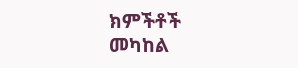ክምችቶች መካከል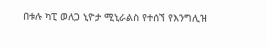በቱሉ ካፒ ወለጋ ኒዮታ ሚኒራልስ የተሰኘ የእንግሊዝ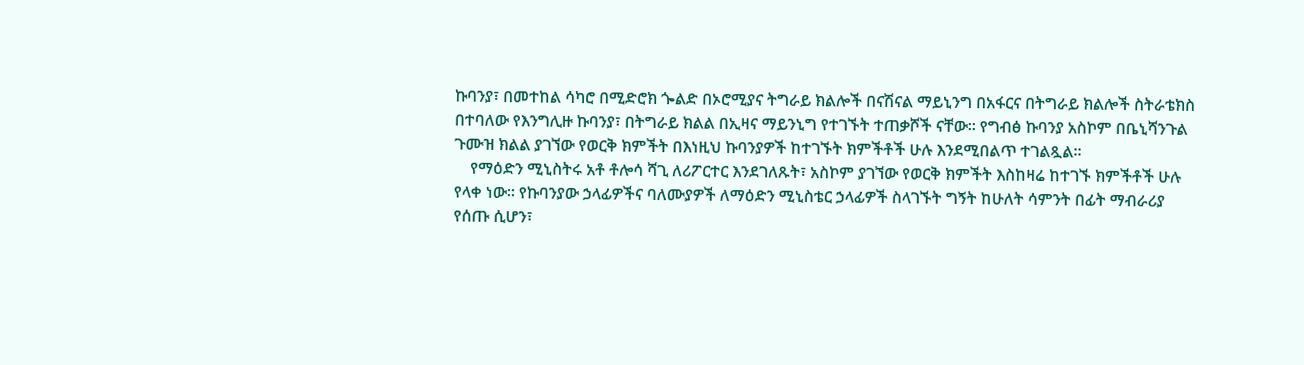ኩባንያ፣ በመተከል ሳካሮ በሚድሮክ ጐልድ በኦሮሚያና ትግራይ ክልሎች በናሽናል ማይኒንግ በአፋርና በትግራይ ክልሎች ስትራቴክስ በተባለው የእንግሊዙ ኩባንያ፣ በትግራይ ክልል በኢዛና ማይንኒግ የተገኙት ተጠቃሾች ናቸው፡፡ የግብፅ ኩባንያ አስኮም በቤኒሻንጉል
ጉሙዝ ክልል ያገኘው የወርቅ ክምችት በእነዚህ ኩባንያዎች ከተገኙት ክምችቶች ሁሉ እንደሚበልጥ ተገልጿል፡፡
    የማዕድን ሚኒስትሩ አቶ ቶሎሳ ሻጊ ለሪፖርተር እንደገለጹት፣ አስኮም ያገኘው የወርቅ ክምችት እስከዛሬ ከተገኙ ክምችቶች ሁሉ የላቀ ነው፡፡ የኩባንያው ኃላፊዎችና ባለሙያዎች ለማዕድን ሚኒስቴር ኃላፊዎች ስላገኙት ግኝት ከሁለት ሳምንት በፊት ማብራሪያ የሰጡ ሲሆን፣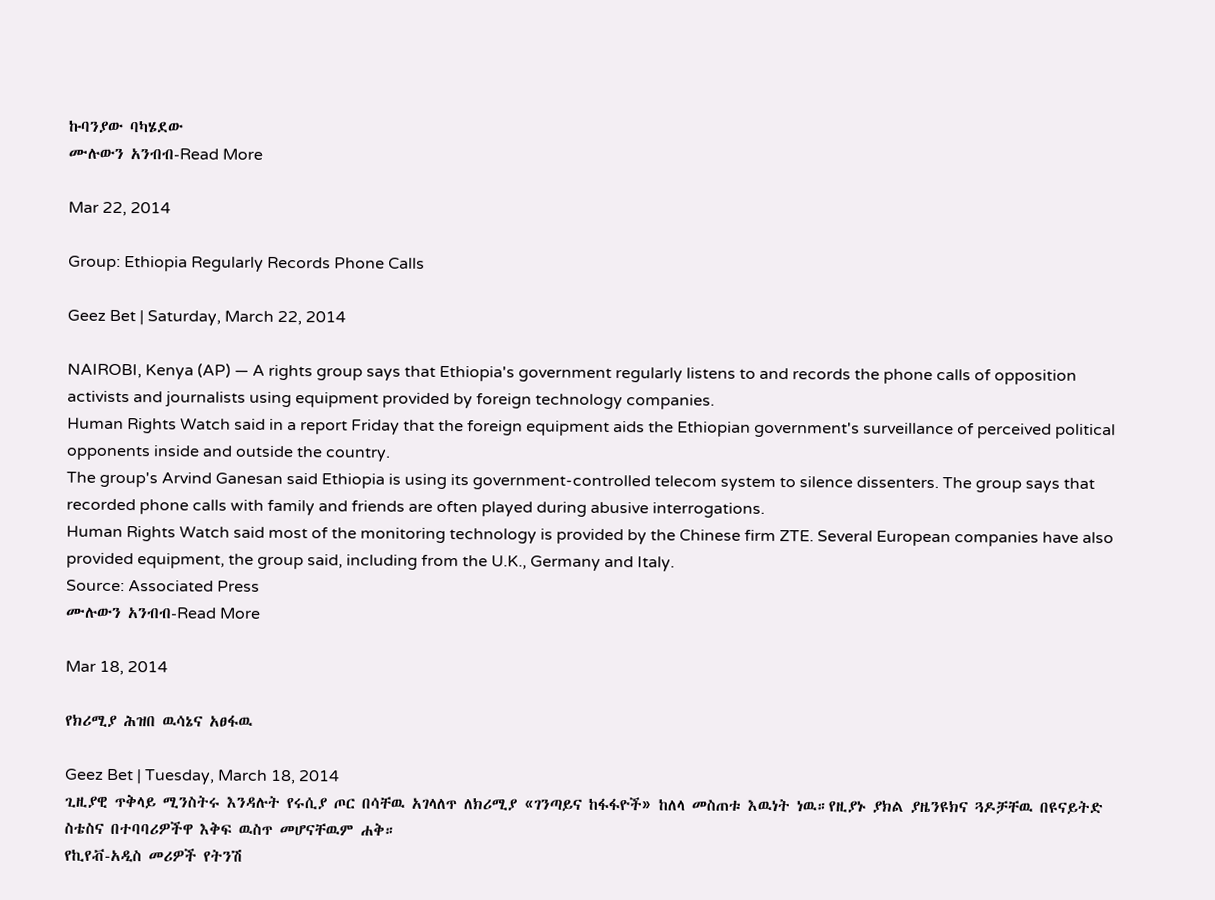ኩባንያው ባካሄደው
ሙሉውን አንብብ-Read More

Mar 22, 2014

Group: Ethiopia Regularly Records Phone Calls

Geez Bet | Saturday, March 22, 2014

NAIROBI, Kenya (AP) — A rights group says that Ethiopia's government regularly listens to and records the phone calls of opposition activists and journalists using equipment provided by foreign technology companies.
Human Rights Watch said in a report Friday that the foreign equipment aids the Ethiopian government's surveillance of perceived political opponents inside and outside the country.
The group's Arvind Ganesan said Ethiopia is using its government-controlled telecom system to silence dissenters. The group says that recorded phone calls with family and friends are often played during abusive interrogations.
Human Rights Watch said most of the monitoring technology is provided by the Chinese firm ZTE. Several European companies have also provided equipment, the group said, including from the U.K., Germany and Italy.
Source: Associated Press
ሙሉውን አንብብ-Read More

Mar 18, 2014

የክሪሚያ ሕዝበ ዉሳኔና አፀፋዉ

Geez Bet | Tuesday, March 18, 2014
ጊዚያዊ ጥቅላይ ሚንስትሩ እንዳሉት የሩሲያ ጦር በሳቸዉ አገላለጥ ለክሪሚያ «ገንጣይና ከፋፋዮች» ከለላ መስጠቱ እዉነት ነዉ።የዚያኑ ያክል ያዜንዩክና ጓዶቻቸዉ በዩናይትድ ስቴስና በተባባሪዎችዋ እቅፍ ዉስጥ መሆናቸዉም ሐቅ።
የኪየቭ-አዲስ መሪዎች የትንሽ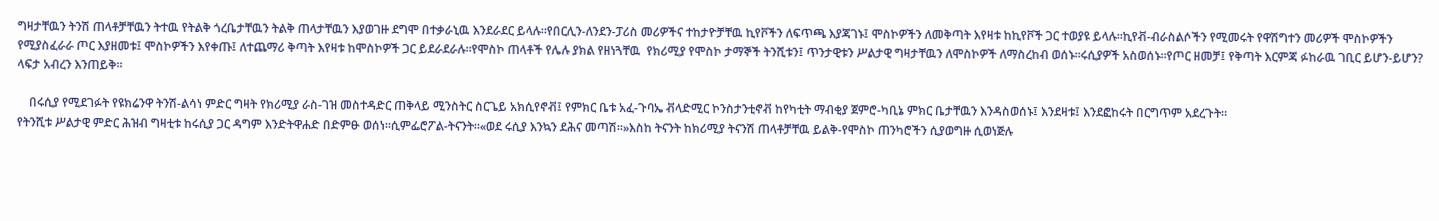ግዛታቸዉን ትንሽ ጠላቶቻቸዉን ትተዉ የትልቅ ጎረቤታቸዉን ትልቅ ጠላታቸዉን እያወገዙ ደግሞ በተቃራኒዉ እንደራደር ይላሉ።የበርሊን-ለንደን-ፓሪስ መሪዎችና ተከታዮቻቸዉ ኪየቮችን ለፍጥጫ እያጃገኑ፤ ሞስኮዎችን ለመቅጣት እየዛቱ ከኪየቮች ጋር ተወያዩ ይላሉ።ኪየቭ-ብራስልሶችን የሚመሩት የዋሽግተን መሪዎች ሞስኮዎችን የሚያስፈራራ ጦር እያዘመቱ፤ ሞስኮዎችን እየቀጡ፤ ለተጨማሪ ቅጣት እየዛቱ ከሞስኮዎች ጋር ይደራደራሉ።የሞስኮ ጠላቶች የሌሉ ያክል የዘነጓቸዉ  የክሪሚያ የሞስኮ ታማኞች ትንሺቱን፤ ጥንታዊቱን ሥልታዊ ግዛታቸዉን ለሞስኮዎች ለማስረከብ ወሰኑ።ሩሲያዎች አስወሰኑ።የጦር ዘመቻ፤ የቅጣት እርምጃ ፉከራዉ ገቢር ይሆን-ይሆን? ላፍታ አብረን እንጠይቅ።

    በሩሲያ የሚደገፉት የዩክሬንዋ ትንሽ-ልሳነ ምድር ግዛት የክሪሚያ ራስ-ገዝ መስተዳድር ጠቅላይ ሚንስትር ስርጌይ አክሲየኖቭ፤ የምክር ቤቱ አፈ-ጉባኤ ቭላድሚር ኮንስታንቲኖቭ ከየካቲት ማብቂያ ጀምሮ-ካቢኔ ምክር ቤታቸዉን እንዳስወሰኑ፤ እንደዛቱ፤ እንደፎከሩት በርግጥም አደረጉት።
የትንሺቱ ሥልታዊ ምድር ሕዝብ ግዛቲቱ ከሩሲያ ጋር ዳግም እንድትዋሐድ በድምፁ ወሰነ።ሲምፌሮፖል-ትናንት።«ወደ ሩሲያ እንኳን ደሕና መጣሽ።»እስከ ትናንት ከክሪሚያ ትናንሽ ጠላቶቻቸዉ ይልቅ-የሞስኮ ጠንካሮችን ሲያወግዙ ሲወነጅሉ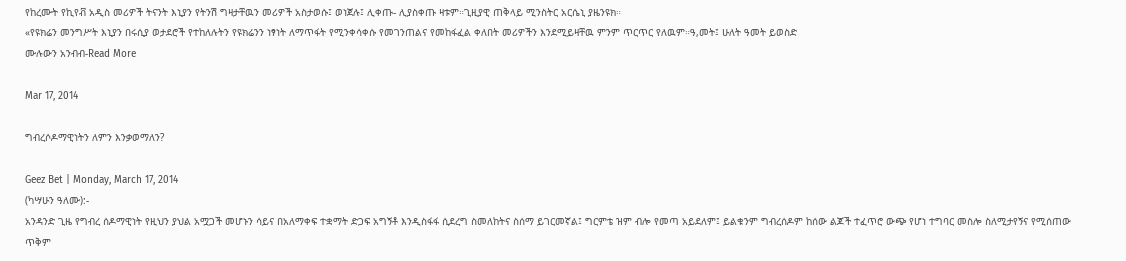የከረሙት የኪየቭ አዲስ መሪዎች ትናንት እኒያን የትንሽ ግዛታቸዉን መሪዎች አስታወሱ፤ ወነጀሉ፤ ሊቀጡ- ሊያስቀጡ ዛቱም።ጊዚያዊ ጠቅላይ ሚንስትር አርሴኒ ያዜንዩክ።
«የዩክሬን መንግሥት እኒያን በሩሲያ ወታደሮች የተከለሉትን የዩክሬንን ነፃነት ለማጥፋት የሚንቀሳቀሱ የመገንጠልና የመከፋፈል ቀለበት መሪዎችን እንደሚይዛቸዉ ምንም ጥርጥር የለዉም።ዓ,መት፤ ሁለት ዓመት ይወስድ
ሙሉውን አንብብ-Read More

Mar 17, 2014

ግብረሶዶማዊነትን ለምን እንቃወማለን?

Geez Bet | Monday, March 17, 2014
(ካሣሁን ዓለሙ):-
አንዳንድ ጊዜ የግብረ ሰዶማዊነት የዚህን ያህል አሟጋች መሆኑን ሳይና በአለማቀፍ ተቋማት ድጋፍ አግኝቶ እንዲስፋፋ ሲደረግ ስመለከትና ስሰማ ይገርመኛል፤ ግርምቴ ዝም ብሎ የመጣ አይደለም፤ ይልቁንም ግብረሰዶም ከሰው ልጆች ተፈጥሮ ውጭ የሆነ ተግባር መስሎ ስለሚታየኝና የሚሰጠው ጥቅም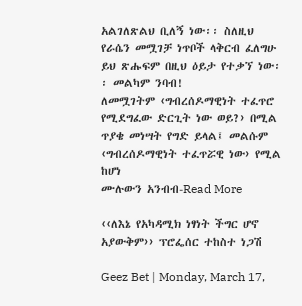አልገለጽልህ ቢለኝ ነው፡፡ ስለዚህ የራሴን መሟገቻ ነጥቦች ላቅርብ ፈለግሁ ይህ ጽሑፍም በዚህ ዕይታ የተቃኘ ነው፡፡ መልካም ንባብ!
ለመሟገትም ‹ግብረሰዶማዊነት ተፈጥሮ የሚደግፈው ድርጊት ነው ወይ?› በሚል ጥያቄ መነሣት የግድ ይላል፤ መልሱም ‹ግብረሰዶማዊነት ተፈጥሯዊ ነው› የሚል ከሆነ
ሙሉውን አንብብ-Read More

‹‹ለእኔ የአካዳሚክ ነፃነት ችግር ሆኖ አያውቅም›› ፕሮፌሰር ተከስተ ነጋሽ

Geez Bet | Monday, March 17,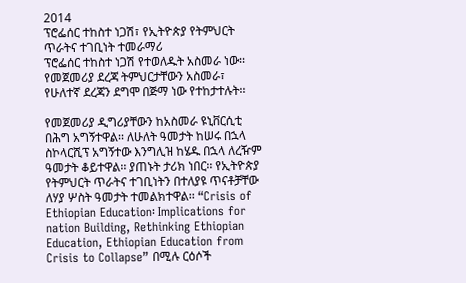2014
ፕሮፌሰር ተከስተ ነጋሽ፣ የኢትዮጵያ የትምህርት ጥራትና ተገቢነት ተመራማሪ
ፕሮፌሰር ተከስተ ነጋሽ የተወለዱት አስመራ ነው፡፡ የመጀመሪያ ደረጃ ትምህርታቸውን አስመራ፣ የሁለተኛ ደረጃን ደግሞ በጅማ ነው የተከታተሉት፡፡

የመጀመሪያ ዲግሪያቸውን ከአስመራ ዩኒቨርሲቲ በሕግ አግኝተዋል፡፡ ለሁለት ዓመታት ከሠሩ በኋላ ስኮላርሺፕ አግኝተው እንግሊዝ ከሄዱ በኋላ ለረዥም ዓመታት ቆይተዋል፡፡ ያጠኑት ታሪክ ነበር፡፡ የኢትዮጵያ የትምህርት ጥራትና ተገቢነትን በተለያዩ ጥናቶቻቸው ለሃያ ሦስት ዓመታት ተመልክተዋል፡፡ “Crisis of Ethiopian Education፡ Implications for nation Building, Rethinking Ethiopian Education, Ethiopian Education from Crisis to Collapse” በሚሉ ርዕሶች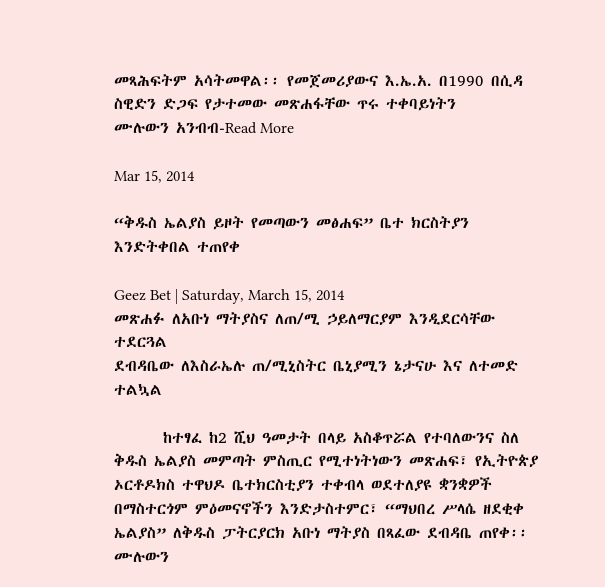መጻሕፍትም አሳትመዋል፡፡ የመጀመሪያውና እ.ኤ.አ. በ1990 በሲዳ ስዊድን ድጋፍ የታተመው መጽሐፋቸው ጥሩ ተቀባይነትን
ሙሉውን አንብብ-Read More

Mar 15, 2014

“ቅዱስ ኤልያስ ይዞት የመጣውን መፅሐፍ” ቤተ ክርስትያን እንድትቀበል ተጠየቀ

Geez Bet | Saturday, March 15, 2014
መጽሐፉ ለአቡነ ማትያስና ለጠ/ሚ ኃይለማርያም እንዲደርሳቸው ተደርጓል
ደብዳቤው ለእስራኤሉ ጠ/ሚኒስትር ቤኒያሚን ኔታናሁ እና ለተመድ ተልኳል

       ከተፃፈ ከ2 ሺህ ዓመታት በላይ አስቆጥሯል የተባለውንና ስለ ቅዱስ ኤልያስ መምጣት ምስጢር የሚተነትነውን መጽሐፍ፣ የኢትዮጵያ ኦርቶዶክስ ተዋህዶ ቤተክርስቲያን ተቀብላ ወደተለያዩ ቋንቋዎች በማስተርጎም ምዕመናኖችን እንድታስተምር፣ “ማህበረ ሥላሴ ዘደቂቀ ኤልያስ” ለቅዱስ ፓትርያርክ አቡነ ማትያስ በጻፈው ደብዳቤ ጠየቀ፡፡
ሙሉውን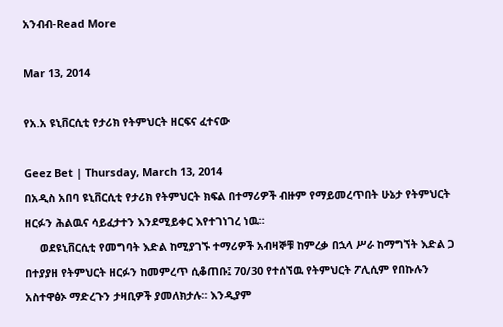አንብብ-Read More

Mar 13, 2014

የአ.አ ዩኒቨርሲቲ የታሪክ የትምህርት ዘርፍና ፈተናው

Geez Bet | Thursday, March 13, 2014
በአዲስ አበባ ዩኒቨርሲቲ የታሪክ የትምህርት ክፍል በተማሪዎች ብዙም የማይመረጥበት ሁኔታ የትምህርት ዘርፉን ሕልዉና ሳይፈታተን እንደሚይቀር እየተገነገረ ነዉ።
     ወደዩኒቨርሲቲ የመግባት እድል ከሚያገኙ ተማሪዎች አብዛኞቹ ከምረቃ በኋላ ሥራ ከማግኘት እድል ጋ በተያያዘ የትምህርት ዘርፉን ከመምረጥ ሲቆጠቡ፤ 70/30 የተሰኘዉ የትምህርት ፖሊሲም የበኩሉን አስተዋፅኦ ማድረጉን ታዛቢዎች ያመለክታሉ። እንዲያም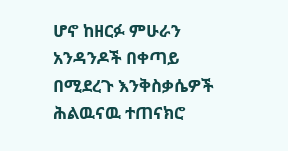ሆኖ ከዘርፉ ምሁራን አንዳንዶች በቀጣይ በሚደረጉ እንቅስቃሴዎች ሕልዉናዉ ተጠናክሮ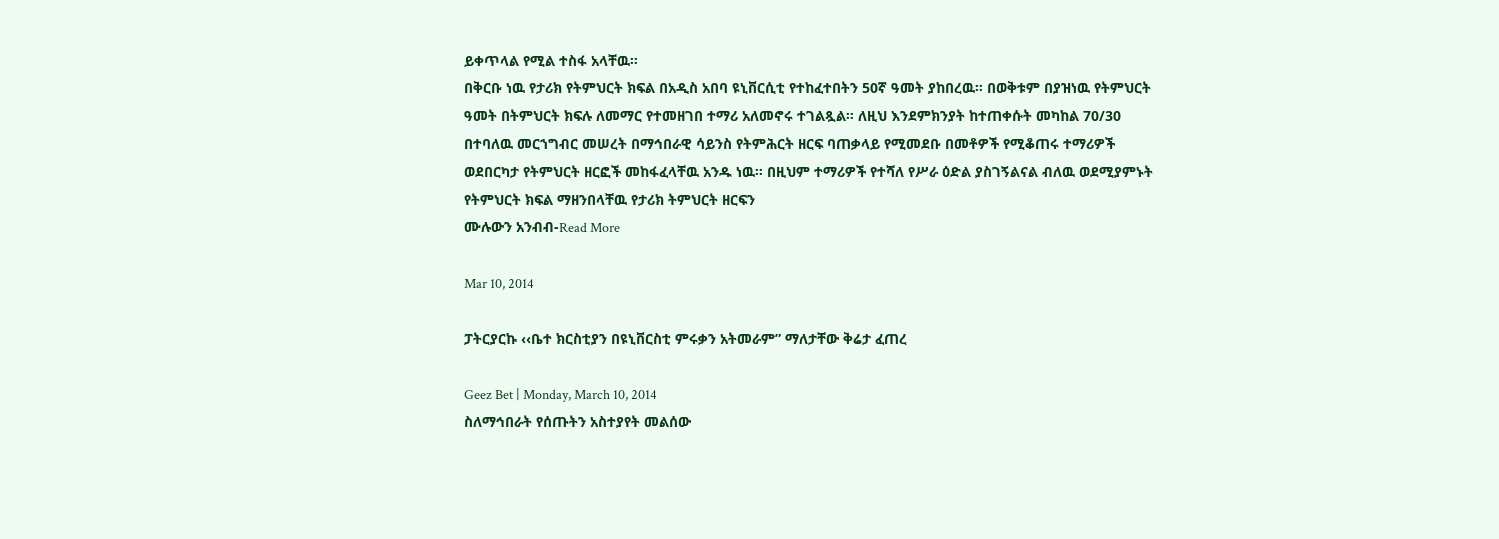ይቀጥላል የሚል ተስፋ አላቸዉ።
በቅርቡ ነዉ የታሪክ የትምህርት ክፍል በአዲስ አበባ ዩኒቨርሲቲ የተከፈተበትን 50ኛ ዓመት ያከበረዉ። በወቅቱም በያዝነዉ የትምህርት ዓመት በትምህርት ክፍሉ ለመማር የተመዘገበ ተማሪ አለመኖሩ ተገልጿል። ለዚህ እንደምክንያት ከተጠቀሱት መካከል 70/30 በተባለዉ መርኀግብር መሠረት በማኅበራዊ ሳይንስ የትምሕርት ዘርፍ ባጠቃላይ የሚመደቡ በመቶዎች የሚቆጠሩ ተማሪዎች ወደበርካታ የትምህርት ዘርፎች መከፋፈላቸዉ አንዱ ነዉ። በዚህም ተማሪዎች የተሻለ የሥራ ዕድል ያስገኝልናል ብለዉ ወደሚያምኑት የትምህርት ክፍል ማዘንበላቸዉ የታሪክ ትምህርት ዘርፍን
ሙሉውን አንብብ-Read More

Mar 10, 2014

ፓትርያርኩ ‹‹ቤተ ክርስቲያን በዩኒቨርስቲ ምሩቃን አትመራም” ማለታቸው ቅሬታ ፈጠረ

Geez Bet | Monday, March 10, 2014
ስለማኅበራት የሰጡትን አስተያየት መልሰው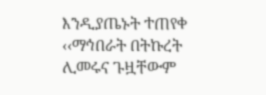እንዲያጤኑት ተጠየቀ
‹‹ማኅበራት በትኩረት ሊመሩና ጉዟቸውም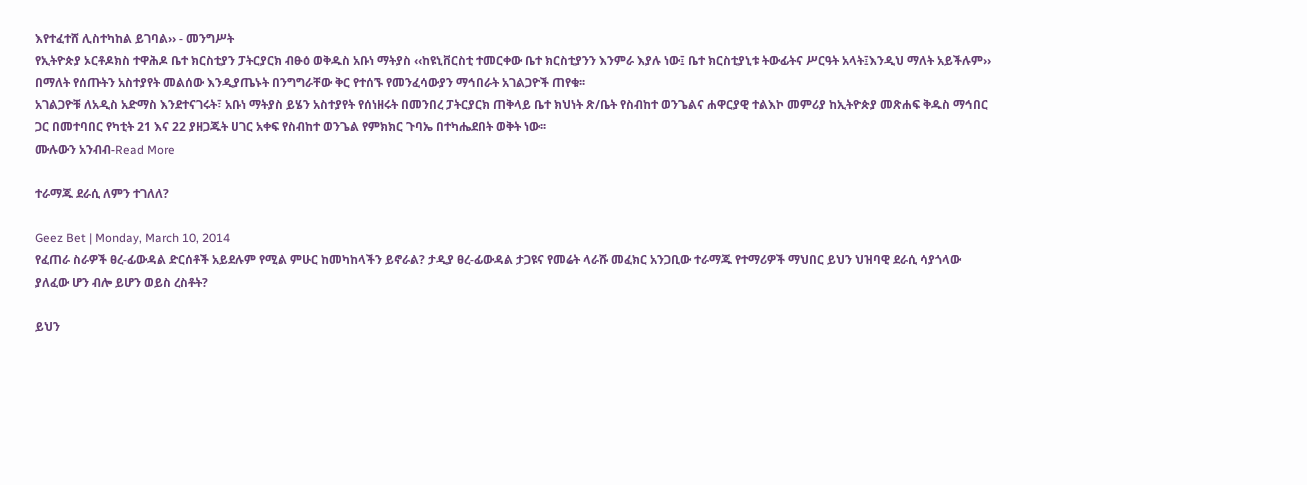እየተፈተሸ ሊስተካከል ይገባል›› - መንግሥት
የኢትዮጵያ ኦርቶዶክስ ተዋሕዶ ቤተ ክርስቲያን ፓትርያርክ ብፁዕ ወቅዱስ አቡነ ማትያስ ‹‹ከዩኒቨርስቲ ተመርቀው ቤተ ክርስቲያንን እንምራ እያሉ ነው፤ ቤተ ክርስቲያኒቱ ትውፊትና ሥርዓት አላት፤እንዲህ ማለት አይችሉም›› በማለት የሰጡትን አስተያየት መልሰው እንዲያጤኑት በንግግራቸው ቅር የተሰኙ የመንፈሳውያን ማኅበራት አገልጋዮች ጠየቁ፡፡
አገልጋዮቹ ለአዲስ አድማስ እንደተናገሩት፣ አቡነ ማትያስ ይሄን አስተያየት የሰነዘሩት በመንበረ ፓትርያርክ ጠቅላይ ቤተ ክህነት ጽ/ቤት የስብከተ ወንጌልና ሐዋርያዊ ተልእኮ መምሪያ ከኢትዮጵያ መጽሐፍ ቅዱስ ማኅበር ጋር በመተባበር የካቲት 21 እና 22 ያዘጋጁት ሀገር አቀፍ የስብከተ ወንጌል የምክክር ጉባኤ በተካሔደበት ወቅት ነው፡፡
ሙሉውን አንብብ-Read More

ተራማጁ ደራሲ ለምን ተገለለ?

Geez Bet | Monday, March 10, 2014
የፈጠራ ስራዎች ፀረ-ፊውዳል ድርሰቶች አይደሉም የሚል ምሁር ከመካከላችን ይኖራል? ታዲያ ፀረ-ፊውዳል ታጋዩና የመሬት ላራሹ መፈክር አንጋቢው ተራማጁ የተማሪዎች ማህበር ይህን ህዝባዊ ደራሲ ሳያጎላው ያለፈው ሆን ብሎ ይሆን ወይስ ረስቶት?

ይህን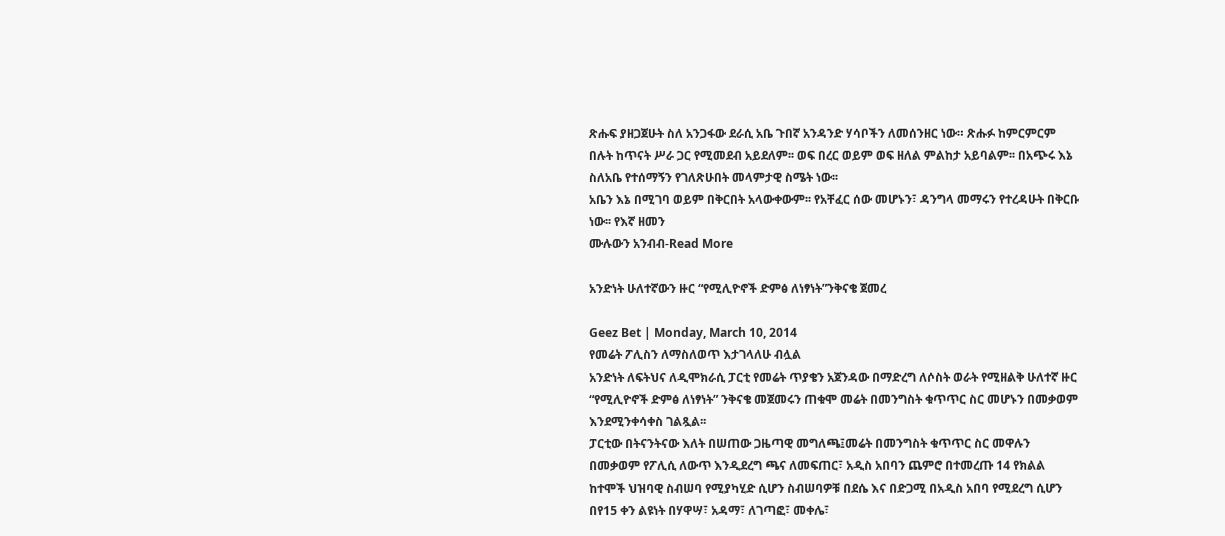ጽሑፍ ያዘጋጀሁት ስለ አንጋፋው ደራሲ አቤ ጉበኛ አንዳንድ ሃሳቦችን ለመሰንዘር ነው። ጽሑፉ ከምርምርም በሉት ከጥናት ሥራ ጋር የሚመደብ አይደለም፡፡ ወፍ በረር ወይም ወፍ ዘለል ምልከታ አይባልም፡፡ በአጭሩ እኔ ስለአቤ የተሰማኝን የገለጽሁበት መላምታዊ ስሜት ነው፡፡
አቤን እኔ በሚገባ ወይም በቅርበት አላውቀውም፡፡ የአቸፈር ሰው መሆኑን፣ ዳንግላ መማሩን የተረዳሁት በቅርቡ ነው፡፡ የእኛ ዘመን
ሙሉውን አንብብ-Read More

አንድነት ሁለተኛውን ዙር “የሚሊዮኖች ድምፅ ለነፃነት”ንቅናቄ ጀመረ

Geez Bet | Monday, March 10, 2014
የመሬት ፖሊስን ለማስለወጥ እታገላለሁ ብሏል
አንድነት ለፍትህና ለዲሞክራሲ ፓርቲ የመሬት ጥያቄን አጀንዳው በማድረግ ለሶስት ወራት የሚዘልቅ ሁለተኛ ዙር “የሚሊዮኖች ድምፅ ለነፃነት” ንቅናቄ መጀመሩን ጠቁሞ መሬት በመንግስት ቁጥጥር ስር መሆኑን በመቃወም እንደሚንቀሳቀስ ገልጿል፡፡
ፓርቲው በትናንትናው እለት በሠጠው ጋዜጣዊ መግለጫ፤መሬት በመንግስት ቁጥጥር ስር መዋሉን በመቃወም የፖሊሲ ለውጥ እንዲደረግ ጫና ለመፍጠር፣ አዲስ አበባን ጨምሮ በተመረጡ 14 የክልል ከተሞች ህዝባዊ ስብሠባ የሚያካሂድ ሲሆን ስብሠባዎቹ በደሴ እና በድጋሚ በአዲስ አበባ የሚደረግ ሲሆን በየ15 ቀን ልዩነት በሃዋሣ፣ አዳማ፣ ለገጣፎ፣ መቀሌ፣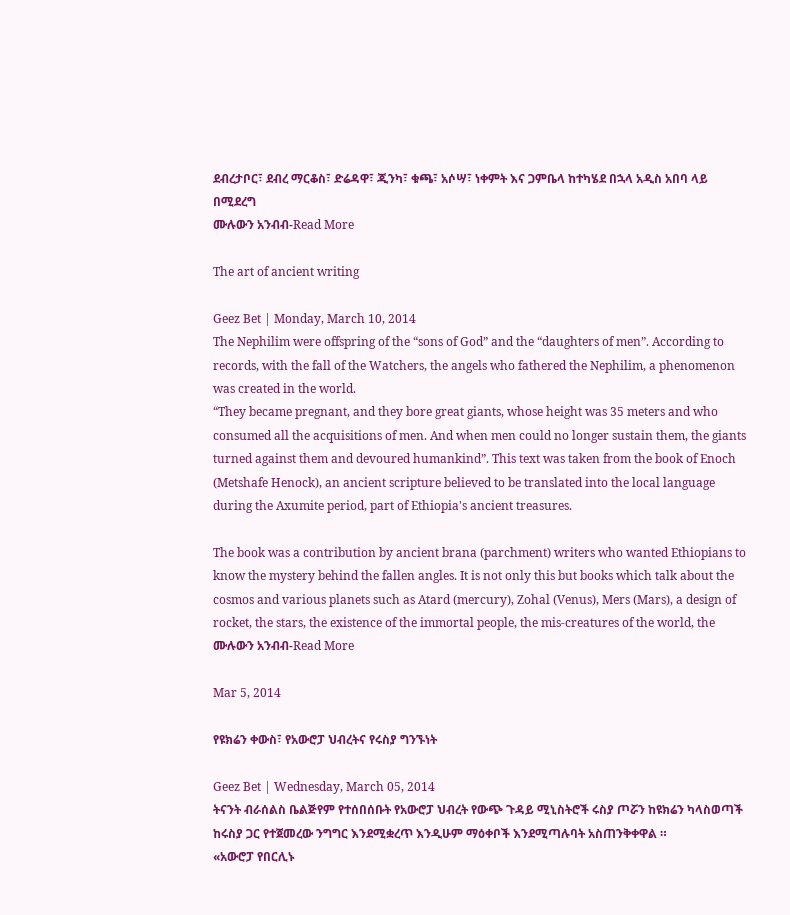ደብረታቦር፣ ደብረ ማርቆስ፣ ድሬዳዋ፣ ጂንካ፣ ቁጫ፣ አሶሣ፣ ነቀምት እና ጋምቤላ ከተካሄደ በኋላ አዲስ አበባ ላይ በሚደረግ
ሙሉውን አንብብ-Read More

The art of ancient writing

Geez Bet | Monday, March 10, 2014
The Nephilim were offspring of the “sons of God” and the “daughters of men”. According to records, with the fall of the Watchers, the angels who fathered the Nephilim, a phenomenon was created in the world.
“They became pregnant, and they bore great giants, whose height was 35 meters and who consumed all the acquisitions of men. And when men could no longer sustain them, the giants turned against them and devoured humankind”. This text was taken from the book of Enoch (Metshafe Henock), an ancient scripture believed to be translated into the local language during the Axumite period, part of Ethiopia's ancient treasures.

The book was a contribution by ancient brana (parchment) writers who wanted Ethiopians to know the mystery behind the fallen angles. It is not only this but books which talk about the cosmos and various planets such as Atard (mercury), Zohal (Venus), Mers (Mars), a design of rocket, the stars, the existence of the immortal people, the mis-creatures of the world, the
ሙሉውን አንብብ-Read More

Mar 5, 2014

የዩክሬን ቀውስ፣ የአውሮፓ ህብረትና የሩስያ ግንኙነት

Geez Bet | Wednesday, March 05, 2014
ትናንት ብራሰልስ ቤልጅየም የተሰበሰቡት የአውሮፓ ህብረት የውጭ ጉዳይ ሚኒስትሮች ሩስያ ጦሯን ከዩክሬን ካላስወጣች ከሩስያ ጋር የተጀመረው ንግግር እንደሚቋረጥ እንዲሁም ማዕቀቦች እንደሚጣሉባት አስጠንቅቀዋል ።
«አውሮፓ የበርሊኑ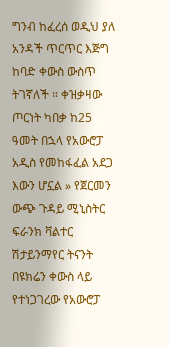ግንብ ከፈረሰ ወዲህ ያለ አንዳች ጥርጥር እጅግ ከባድ ቀውስ ውስጥ ትገኛለች ። ቀዝቃዛው ጦርነት ካበቃ ከ25 ዓመት በኋላ የአውሮፓ አዲስ የመከፋፈል አደጋ እውን ሆኗል » የጀርመን ውጭ ጉዳይ ሚኒስትር ፍራንክ ቫልተር ሽታይንማየር ትናንት በዩክሬን ቀውስ ላይ የተነጋገረው የአውሮፓ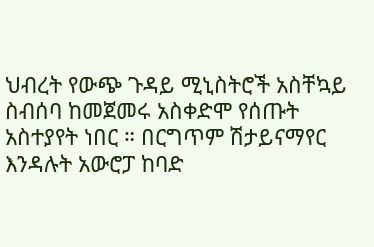ህብረት የውጭ ጉዳይ ሚኒስትሮች አስቸኳይ ስብሰባ ከመጀመሩ አስቀድሞ የሰጡት አስተያየት ነበር ። በርግጥም ሽታይናማየር እንዳሉት አውሮፓ ከባድ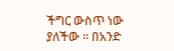ችግር ውስጥ ነው ያለችው ። በአንድ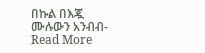በኩል በእጇ
ሙሉውን አንብብ-Read More